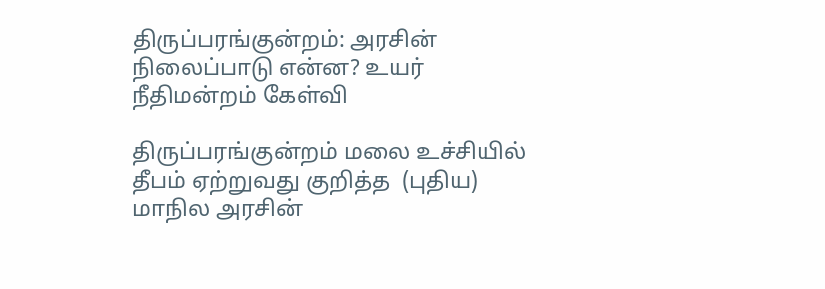திருப்பரங்குன்றம்: அரசின் நிலைப்பாடு என்ன? உயர் நீதிமன்றம் கேள்வி

திருப்பரங்குன்றம் மலை உச்சியில் தீபம் ஏற்றுவது குறித்த  (புதிய) மாநில அரசின்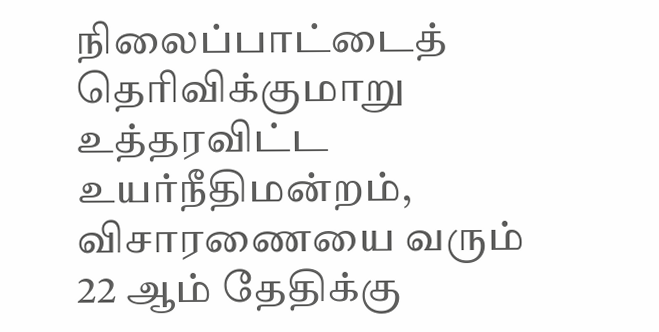நிலைப்பாட்டைத் தெரிவிக்குமாறு உத்தரவிட்ட உயர்நீதிமன்றம், விசாரணையை வரும் 22 ஆம் தேதிக்கு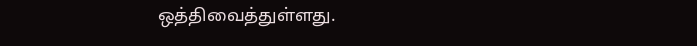ஒத்திவைத்துள்ளது.